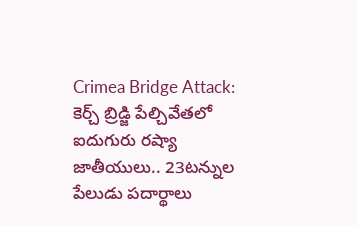Crimea Bridge Attack: కెర్చ్ బ్రిడ్జి పేల్చివేతలో ఐదుగురు రష్యా జాతీయులు.. 23టన్నుల పేలుడు పదార్థాలు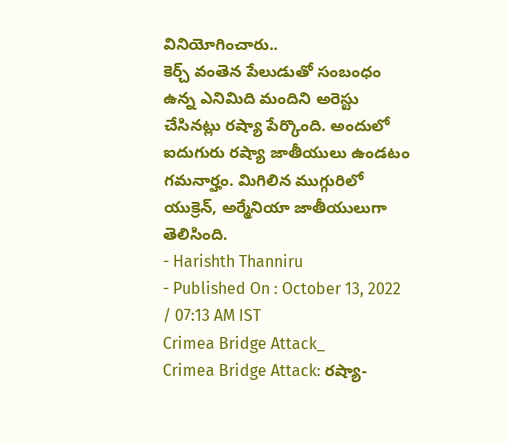వినియోగించారు..
కెర్చ్ వంతెన పేలుడుతో సంబంధం ఉన్న ఎనిమిది మందిని అరెస్టు చేసినట్లు రష్యా పేర్కొంది. అందులో ఐదుగురు రష్యా జాతీయులు ఉండటం గమనార్హం. మిగిలిన ముగ్గురిలో యుక్రెన్, అర్మేనియా జాతీయులుగా తెలిసింది.
- Harishth Thanniru
- Published On : October 13, 2022 / 07:13 AM IST
Crimea Bridge Attack_
Crimea Bridge Attack: రష్యా-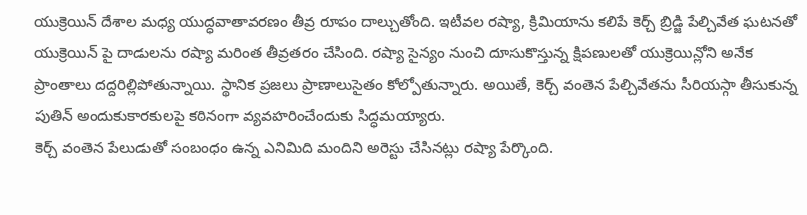యుక్రెయిన్ దేశాల మధ్య యుద్ధవాతావరణం తీవ్ర రూపం దాల్చుతోంది. ఇటీవల రష్యా, క్రిమియాను కలిపే కెర్చ్ బ్రిడ్జి పేల్చివేత ఘటనతో యుక్రెయిన్ పై దాడులను రష్యా మరింత తీవ్రతరం చేసింది. రష్యా సైన్యం నుంచి దూసుకొస్తున్న క్షిపణులతో యుక్రెయిన్లోని అనేక ప్రాంతాలు దద్దరిల్లిపోతున్నాయి. స్థానిక ప్రజలు ప్రాణాలుసైతం కోల్పోతున్నారు. అయితే, కెర్చ్ వంతెన పేల్చివేతను సీరియస్గా తీసుకున్న పుతిన్ అందుకుకారకులపై కఠినంగా వ్యవహరించేందుకు సిద్ధమయ్యారు.
కెర్చ్ వంతెన పేలుడుతో సంబంధం ఉన్న ఎనిమిది మందిని అరెస్టు చేసినట్లు రష్యా పేర్కొంది.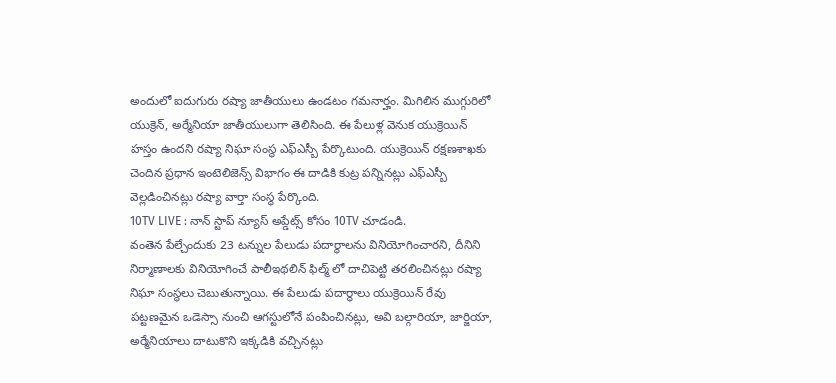అందులో ఐదుగురు రష్యా జాతీయులు ఉండటం గమనార్హం. మిగిలిన ముగ్గురిలో యుక్రెన్, అర్మేనియా జాతీయులుగా తెలిసింది. ఈ పేలుళ్ల వెనుక యుక్రెయిన్ హస్తం ఉందని రష్యా నిఘా సంస్థ ఎఫ్ఎస్బీ పేర్కొటుంది. యుక్రెయిన్ రక్షణశాఖకు చెందిన ప్రధాన ఇంటెలిజెన్స్ విభాగం ఈ దాడికి కుట్ర పన్నినట్లు ఎఫ్ఎస్బీ వెల్లడించినట్లు రష్యా వార్తా సంస్థ పేర్కొంది.
10TV LIVE : నాన్ స్టాప్ న్యూస్ అప్డేట్స్ కోసం 10TV చూడండి.
వంతెన పేల్చేందుకు 23 టన్నుల పేలుడు పదార్థాలను వినియోగించారని, దీనిని నిర్మాణాలకు వినియోగించే పాలీఇథలిన్ ఫిల్మ్ లో దాచిపెట్టి తరలించినట్లు రష్యా నిఘా సంస్థలు చెబుతున్నాయి. ఈ పేలుడు పదార్థాలు యుక్రెయిన్ రేవు పట్టణమైన ఒడెస్సా నుంచి ఆగస్టులోనే పంపించినట్లు, అవి బల్గారియా, జార్జియా, అర్మేనియాలు దాటుకొని ఇక్కడికి వచ్చినట్లు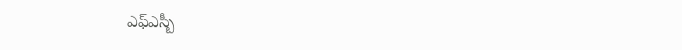ఎఫ్ఎస్బీ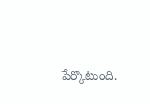పేర్కొటుంది.